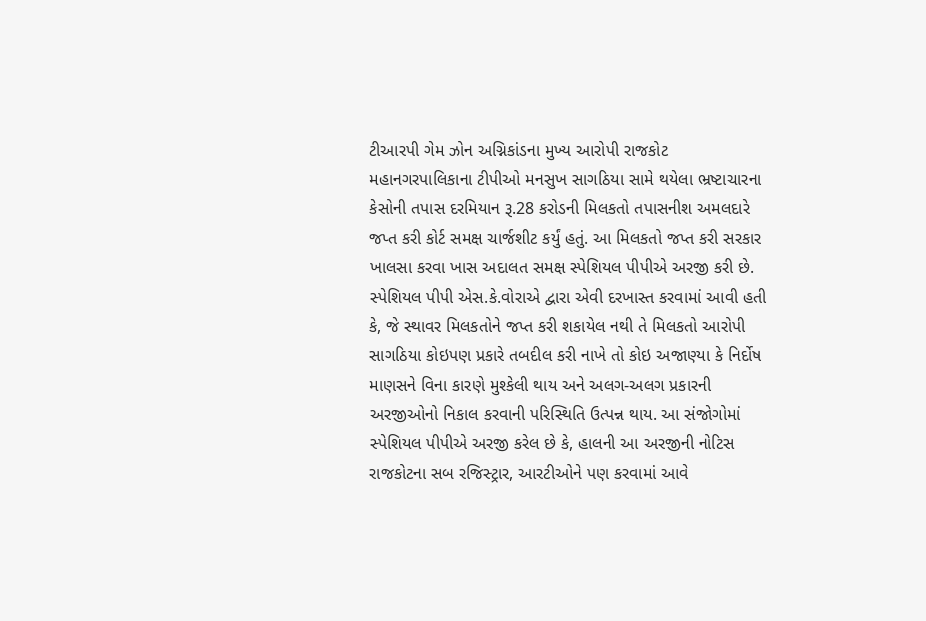ટીઆરપી ગેમ ઝોન અગ્નિકાંડના મુખ્ય આરોપી રાજકોટ મહાનગરપાલિકાના ટીપીઓ મનસુખ સાગઠિયા સામે થયેલા ભ્રષ્ટાચારના કેસોની તપાસ દરમિયાન રૂ.28 કરોડની મિલકતો તપાસનીશ અમલદારે જપ્ત કરી કોર્ટ સમક્ષ ચાર્જશીટ કર્યું હતું. આ મિલકતો જપ્ત કરી સરકાર ખાલસા કરવા ખાસ અદાલત સમક્ષ સ્પેશિયલ પીપીએ અરજી કરી છે.
સ્પેશિયલ પીપી એસ.કે.વોરાએ દ્વારા એવી દરખાસ્ત કરવામાં આવી હતી કે, જે સ્થાવર મિલકતોને જપ્ત કરી શકાયેલ નથી તે મિલકતો આરોપી સાગઠિયા કોઇપણ પ્રકારે તબદીલ કરી નાખે તો કોઇ અજાણ્યા કે નિર્દોષ માણસને વિના કારણે મુશ્કેલી થાય અને અલગ-અલગ પ્રકારની અરજીઓનો નિકાલ કરવાની પરિસ્થિતિ ઉત્પન્ન થાય. આ સંજોગોમાં સ્પેશિયલ પીપીએ અરજી કરેલ છે કે, હાલની આ અરજીની નોટિસ રાજકોટના સબ રજિસ્ટ્રાર, આરટીઓને પણ કરવામાં આવે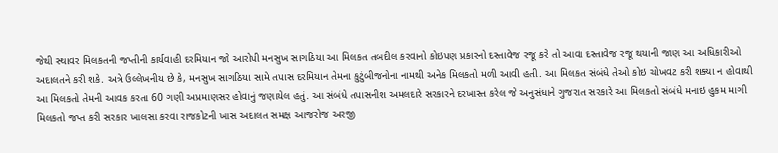જેથી સ્થાવર મિલકતની જપ્તીની કાર્યવાહી દરમિયાન જો આરોપી મનસુખ સાગઠિયા આ મિલકત તબદીલ કરવાનો કોઇપણ પ્રકારનો દસ્તાવેજ રજૂ કરે તો આવા દસ્તાવેજ રજૂ થયાની જાણ આ અધિકારીઓ અદાલતને કરી શકે. અત્રે ઉલ્લેખનીય છે કે, મનસુખ સાગઠિયા સામે તપાસ દરમિયાન તેમના કુટુંબીજનોના નામથી અનેક મિલકતો મળી આવી હતી. આ મિલકત સંબંધે તેઓ કોઇ ચોખવટ કરી શક્યા ન હોવાથી આ મિલકતો તેમની આવક કરતા 60 ગણી અપ્રમાણસર હોવાનું જણાયેલ હતું. આ સંબંધે તપાસનીશ અમલદારે સરકારને દરખાસ્ત કરેલ જે અનુસંધાને ગુજરાત સરકારે આ મિલકતો સંબંધે મનાઇ હુકમ માગી મિલકતો જપ્ત કરી સરકાર ખાલસા કરવા રાજકોટની ખાસ અદાલત સમક્ષ આજરોજ અરજી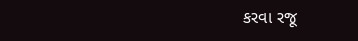કરવા રજૂ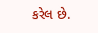કરેલ છે.